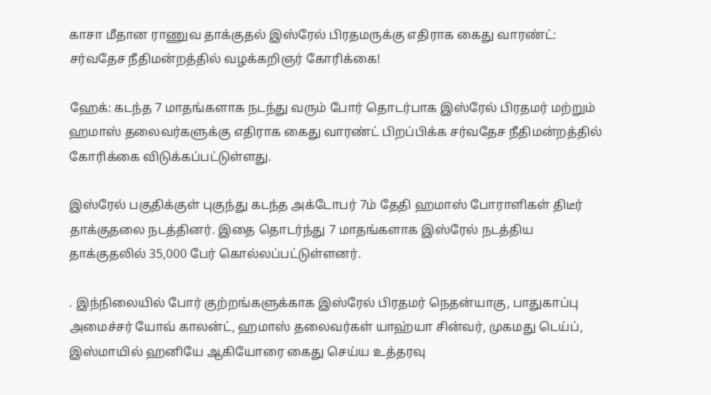காசா மீதான ராணுவ தாக்குதல் இஸ்ரேல் பிரதமருக்கு எதிராக கைது வாரண்ட்: சர்வதேச நீதிமன்றத்தில் வழக்கறிஞர் கோரிக்கை!

ஹேக்: கடந்த 7 மாதங்களாக நடந்து வரும் போர் தொடர்பாக இஸ்ரேல் பிரதமர் மற்றும் ஹமாஸ் தலைவர்களுக்கு எதிராக கைது வாரண்ட் பிறப்பிக்க சர்வதேச நீதிமன்றத்தில் கோரிக்கை விடுக்கப்பட்டுள்ளது.

இஸ்ரேல் பகுதிக்குள் புகுந்து கடந்த அக்டோபர் 7ம் தேதி ஹமாஸ் போராளிகள் திடீர் தாக்குதலை நடத்தினர். இதை தொடர்ந்து 7 மாதங்களாக இஸ்ரேல் நடத்திய தாக்குதலில் 35,000 பேர் கொல்லப்பட்டுள்ளனர்.

. இந்நிலையில் போர் குற்றங்களுக்காக இஸ்ரேல் பிரதமர் நெதன்யாகு, பாதுகாப்பு அமைச்சர் யோவ் காலன்ட், ஹமாஸ் தலைவர்கள் யாஹ்யா சின்வர், முகமது டெய்ப், இஸ்மாயில் ஹனியே ஆகியோரை கைது செய்ய உத்தரவு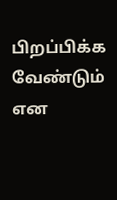பிறப்பிக்க வேண்டும் என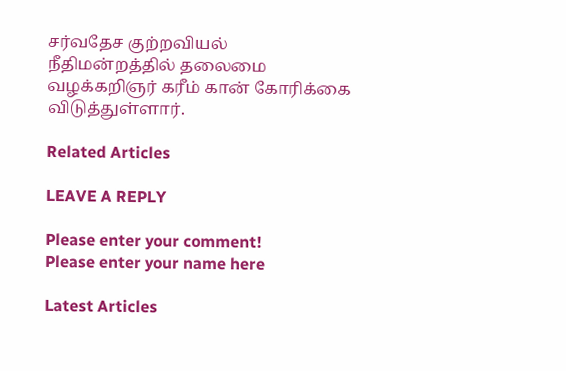சர்வதேச குற்றவியல் நீதிமன்றத்தில் தலைமை வழக்கறிஞர் கரீம் கான் கோரிக்கை விடுத்துள்ளார்.

Related Articles

LEAVE A REPLY

Please enter your comment!
Please enter your name here

Latest Articles